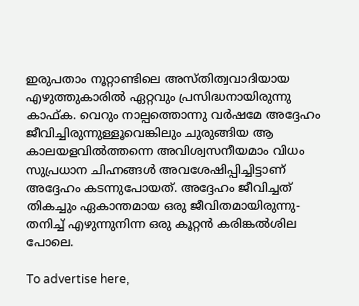ഇരുപതാം നൂറ്റാണ്ടിലെ അസ്തിത്വവാദിയായ എഴുത്തുകാരിൽ ഏറ്റവും പ്രസിദ്ധനായിരുന്നു കാഫ്ക. വെറും നാല്പത്തൊന്നു വർഷമേ അദ്ദേഹം ജീവിച്ചിരുന്നുള്ളൂവെങ്കിലും ചുരുങ്ങിയ ആ കാലയളവിൽത്തന്നെ അവിശ്വസനീയമാം വിധം സുപ്രധാന ചിഹ്നങ്ങൾ അവശേഷിപ്പിച്ചിട്ടാണ് അദ്ദേഹം കടന്നുപോയത്. അദ്ദേഹം ജീവിച്ചത് തികച്ചും ഏകാന്തമായ ഒരു ജീവിതമായിരുന്നു-തനിച്ച് എഴുന്നുനിന്ന ഒരു കൂറ്റൻ കരിങ്കൽശില പോലെ.

To advertise here,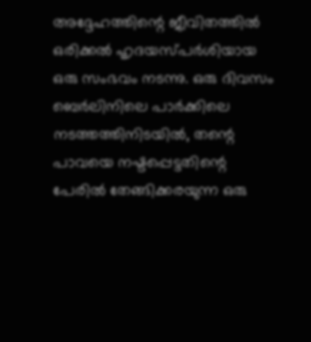അദ്ദേഹത്തിന്റെ ജീവിതത്തിൽ ഒരിക്കൽ ഹൃദയസ്പർശിയായ ഒരു സംഭവം നടന്നു. ഒരു ദിവസം ബെർലിനിലെ പാർക്കിലെ നടത്തത്തിനിടയിൽ, തന്റെ പാവയെ നഷ്ടപ്പെട്ടതിന്റെ പേരിൽ തേങ്ങിക്കരയുന്ന ഒരു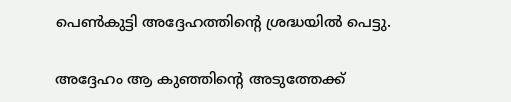പെൺകുട്ടി അദ്ദേഹത്തിന്റെ ശ്രദ്ധയിൽ പെട്ടു.

അദ്ദേഹം ആ കുഞ്ഞിന്റെ അടുത്തേക്ക്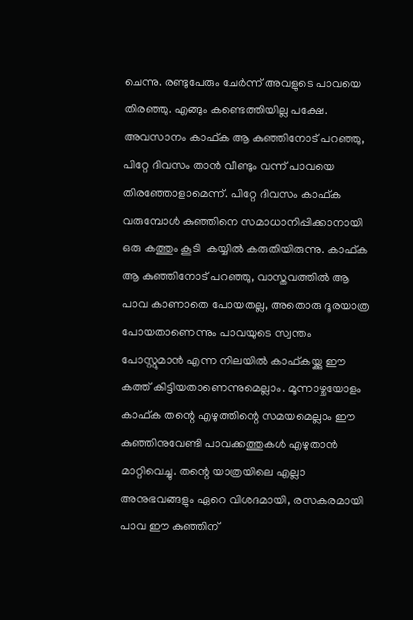ചെന്നു. രണ്ടുപേരും ചേർന്ന് അവളുടെ പാവയെ തിരഞ്ഞു. എങ്ങും കണ്ടെത്തിയില്ല പക്ഷേ. അവസാനം കാഫ്ക ആ കുഞ്ഞിനോട് പറഞ്ഞു, പിറ്റേ ദിവസം താൻ വീണ്ടും വന്ന് പാവയെ തിരഞ്ഞോളാമെന്ന്. പിറ്റേ ദിവസം കാഫ്ക വരുമ്പോൾ കുഞ്ഞിനെ സമാധാനിപ്പിക്കാനായി ഒരു കത്തും കൂടി  കയ്യിൽ കരുതിയിരുന്നു. കാഫ്ക ആ കുഞ്ഞിനോട് പറഞ്ഞു, വാസ്തവത്തിൽ ആ പാവ കാണാതെ പോയതല്ല, അതൊരു ദൂരയാത്ര പോയതാണെന്നും പാവയുടെ സ്വന്തം പോസ്റ്റുമാൻ എന്ന നിലയിൽ കാഫ്കയ്ക്കു ഈ കത്ത് കിട്ടിയതാണെന്നുമെല്ലാം. മൂന്നാഴ്ചയോളം കാഫ്ക തന്റെ എഴുത്തിന്റെ സമയമെല്ലാം ഈ കുഞ്ഞിനുവേണ്ടി പാവക്കത്തുകൾ എഴുതാൻ മാറ്റിവെച്ചു. തന്റെ യാത്രയിലെ എല്ലാ അനുഭവങ്ങളും ഏറെ വിശദമായി, രസകരമായി പാവ ഈ കുഞ്ഞിന്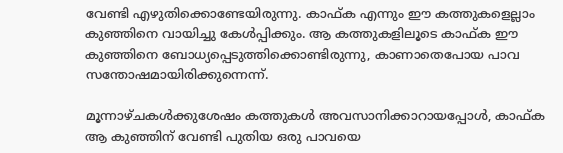വേണ്ടി എഴുതിക്കൊണ്ടേയിരുന്നു. കാഫ്ക എന്നും ഈ കത്തുകളെല്ലാം കുഞ്ഞിനെ വായിച്ചു കേൾപ്പിക്കും. ആ കത്തുകളിലൂടെ കാഫ്ക ഈ കുഞ്ഞിനെ ബോധ്യപ്പെടുത്തിക്കൊണ്ടിരുന്നു, കാണാതെപോയ പാവ സന്തോഷമായിരിക്കുന്നെന്ന്.

മൂന്നാഴ്ചകൾക്കുശേഷം കത്തുകൾ അവസാനിക്കാറായപ്പോൾ, കാഫ്ക ആ കുഞ്ഞിന് വേണ്ടി പുതിയ ഒരു പാവയെ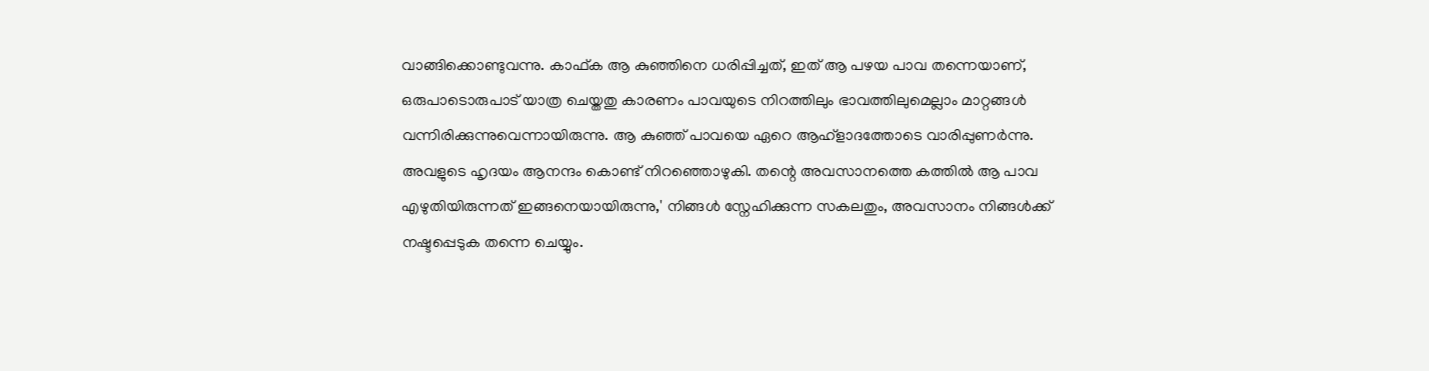വാങ്ങിക്കൊണ്ടുവന്നു. കാഫ്ക ആ കുഞ്ഞിനെ ധരിപ്പിച്ചത്, ഇത് ആ പഴയ പാവ തന്നെയാണ്, ഒരുപാടൊരുപാട് യാത്ര ചെയ്തതു കാരണം പാവയുടെ നിറത്തിലും ഭാവത്തിലുമെല്ലാം മാറ്റങ്ങൾ വന്നിരിക്കുന്നുവെന്നായിരുന്നു. ആ കുഞ്ഞ് പാവയെ ഏറെ ആഹ്‌ളാദത്തോടെ വാരിപ്പുണർന്നു. അവളുടെ ഹൃദയം ആനന്ദം കൊണ്ട് നിറഞ്ഞൊഴുകി. തന്റെ അവസാനത്തെ കത്തിൽ ആ പാവ എഴുതിയിരുന്നത് ഇങ്ങനെയായിരുന്നു,' നിങ്ങൾ സ്നേഹിക്കുന്ന സകലതും, അവസാനം നിങ്ങൾക്ക് നഷ്ടപ്പെടുക തന്നെ ചെയ്യും.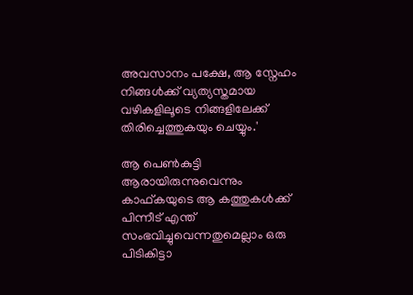അവസാനം പക്ഷേ, ആ സ്നേഹം നിങ്ങൾക്ക് വ്യത്യസ്തമായ വഴികളിലൂടെ നിങ്ങളിലേക്ക് തിരിച്ചെത്തുകയും ചെയ്യും.'

ആ പെൺകുട്ടി ആരായിരുന്നുവെന്നും കാഫ്കയുടെ ആ കത്തുകൾക്ക് പിന്നീട് എന്ത് സംഭവിച്ചുവെന്നതുമെല്ലാം ഒരു പിടികിട്ടാ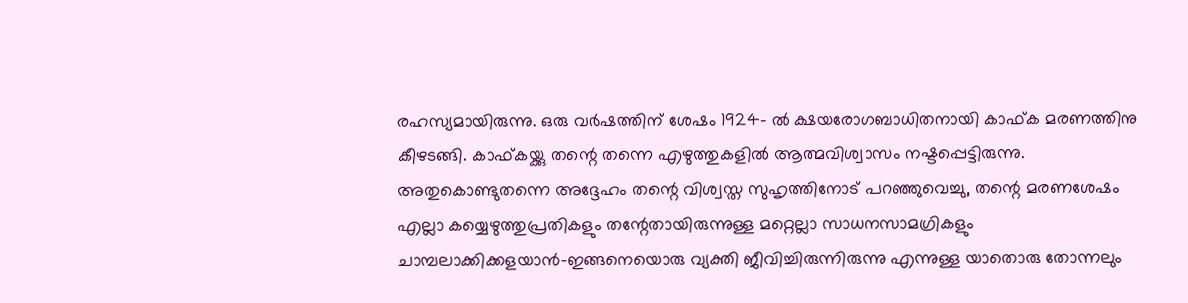രഹസ്യമായിരുന്നു. ഒരു വർഷത്തിന് ശേഷം 1924- ൽ ക്ഷയരോഗബാധിതനായി കാഫ്ക മരണത്തിനു കീഴടങ്ങി. കാഫ്കയ്ക്കു തന്റെ തന്നെ എഴുത്തുകളിൽ ആത്മവിശ്വാസം നഷ്ടപ്പെട്ടിരുന്നു. അതുകൊണ്ടുതന്നെ അദ്ദേഹം തന്റെ വിശ്വസ്ത സുഹൃത്തിനോട് പറഞ്ഞുവെച്ചു, തന്റെ മരണശേഷം എല്ലാ കയ്യെഴുത്തുപ്രതികളും തന്റേതായിരുന്നുള്ള മറ്റെല്ലാ സാധനസാമഗ്രികളും ചാമ്പലാക്കിക്കളയാൻ-ഇങ്ങനെയൊരു വ്യക്തി ജീവിച്ചിരുന്നിരുന്നു എന്നുള്ള യാതൊരു തോന്നലും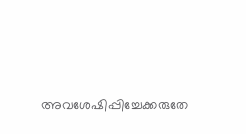അവശേഷിപ്പിച്ചേക്കരുതേ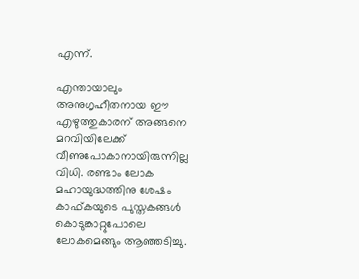എന്ന്.

എന്തായാലും അനുഗൃഹീതനായ ഈ എഴുത്തുകാരന് അങ്ങനെ മറവിയിലേക്ക് വീണുപോകാനായിരുന്നില്ല വിധി. രണ്ടാം ലോക മഹായുദ്ധത്തിനു ശേഷം കാഫ്കയുടെ പുസ്തകങ്ങൾ കൊടുങ്കാറ്റുപോലെ ലോകമെങ്ങും ആഞ്ഞടിച്ചു.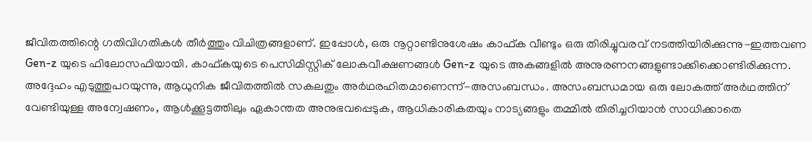ജീവിതത്തിന്റെ ഗതിവിഗതികൾ തീർത്തും വിചിത്രങ്ങളാണ്. ഇപ്പോൾ, ഒരു നൂറ്റാണ്ടിനുശേഷം കാഫ്ക വീണ്ടും ഒരു തിരിച്ചുവരവ് നടത്തിയിരിക്കുന്നു-ഇത്തവണ Gen-z യുടെ ഫിലോസഫിയായി. കാഫ്കയുടെ പെസിമിസ്റ്റിക് ലോകവീക്ഷണങ്ങൾ Gen-z യുടെ അകങ്ങളിൽ അനുരണനങ്ങളുണ്ടാക്കിക്കൊണ്ടിരിക്കുന്ന. അദ്ദേഹം എടുത്തുപറയുന്നു, ആധുനിക ജീവിതത്തിൽ സകലതും അർഥരഹിതമാണെന്ന്-അസംബന്ധം. അസംബന്ധമായ ഒരു ലോകത്ത് അർഥത്തിന് വേണ്ടിയുള്ള അന്വേഷണം, ആൾക്കൂട്ടത്തിലും ഏകാന്തത അനുഭവപ്പെടുക, ആധികാരികതയും നാട്യങ്ങളും തമ്മിൽ തിരിച്ചറിയാൻ സാധിക്കാതെ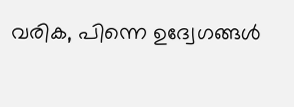വരിക, പിന്നെ ഉദ്വേഗങ്ങൾ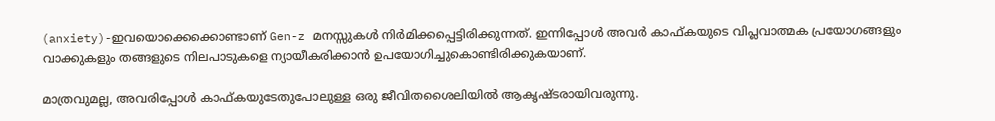(anxiety)-ഇവയൊക്കെക്കൊണ്ടാണ് Gen-z മനസ്സുകൾ നിർമിക്കപ്പെട്ടിരിക്കുന്നത്. ഇന്നിപ്പോൾ അവർ കാഫ്കയുടെ വിപ്ലവാത്മക പ്രയോഗങ്ങളും വാക്കുകളും തങ്ങളുടെ നിലപാടുകളെ ന്യായീകരിക്കാൻ ഉപയോഗിച്ചുകൊണ്ടിരിക്കുകയാണ്.

മാത്രവുമല്ല, അവരിപ്പോൾ കാഫ്കയുടേതുപോലുള്ള ഒരു ജീവിതശൈലിയിൽ ആകൃഷ്ടരായിവരുന്നു.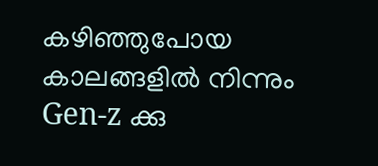കഴിഞ്ഞുപോയ കാലങ്ങളിൽ നിന്നും Gen-z ക്കു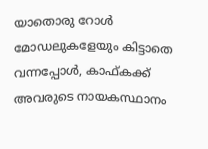യാതൊരു റോൾ മോഡലുകളേയും കിട്ടാതെ വന്നപ്പോൾ, കാഫ്കക്ക് അവരുടെ നായകസ്ഥാനം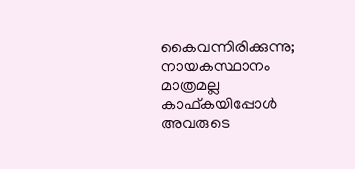കൈവന്നിരിക്കുന്നു; നായകസ്ഥാനം മാത്രമല്ല കാഫ്കയിപ്പോൾ അവരുടെ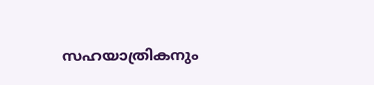സഹയാത്രികനും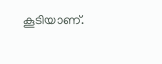കൂടിയാണ്.